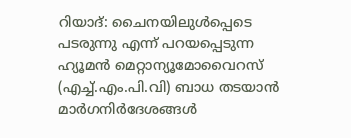റിയാദ്: ചൈനയിലുൾപ്പെടെ പടരുന്നു എന്ന് പറയപ്പെടുന്ന ഹ്യൂമൻ മെറ്റാന്യൂമോവൈറസ് (എച്ച്.എം.പി.വി) ബാധ തടയാൻ മാർഗനിർദേശങ്ങൾ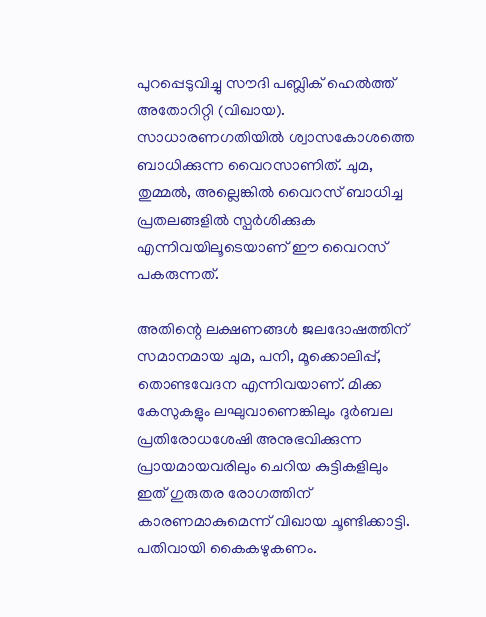പുറപ്പെടുവിച്ചു സൗദി പബ്ലിക് ഹെൽത്ത് അതോറിറ്റി (വിഖായ). സാധാരണഗതിയിൽ ശ്വാസകോശത്തെ ബാധിക്കുന്ന വൈറസാണിത്. ചുമ, തുമ്മൽ, അല്ലെങ്കിൽ വൈറസ് ബാധിച്ച പ്രതലങ്ങളിൽ സ്പർശിക്കുക എന്നിവയിലൂടെയാണ് ഈ വൈറസ് പകരുന്നത്.

അതിന്റെ ലക്ഷണങ്ങൾ ജലദോഷത്തിന് സമാനമായ ചുമ, പനി, മൂക്കൊലിപ്പ്, തൊണ്ടവേദന എന്നിവയാണ്. മിക്ക കേസുകളും ലഘുവാണെങ്കിലും ദുർബല പ്രതിരോധശേഷി അനുഭവിക്കുന്ന പ്രായമായവരിലും ചെറിയ കുട്ടികളിലും ഇത് ഗുരുതര രോഗത്തിന് കാരണമാകുമെന്ന് വിഖായ ചൂണ്ടിക്കാട്ടി. പതിവായി കൈകഴുകണം.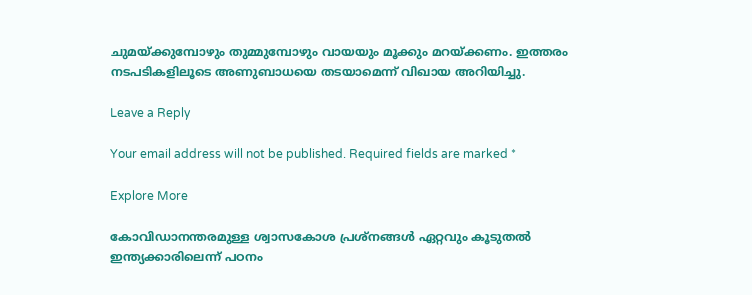ചുമയ്ക്കുമ്പോഴും തുമ്മുമ്പോഴും വായയും മൂക്കും മറയ്ക്കണം. ഇത്തരം നടപടികളിലൂടെ അണുബാധയെ തടയാമെന്ന് വിഖായ അറിയിച്ചു.

Leave a Reply

Your email address will not be published. Required fields are marked *

Explore More

കോവിഡാനന്തരമുള്ള ശ്വാസകോശ പ്രശ്നങ്ങൾ ഏറ്റവും കൂടുതൽ ഇന്ത്യക്കാരിലെന്ന് പഠനം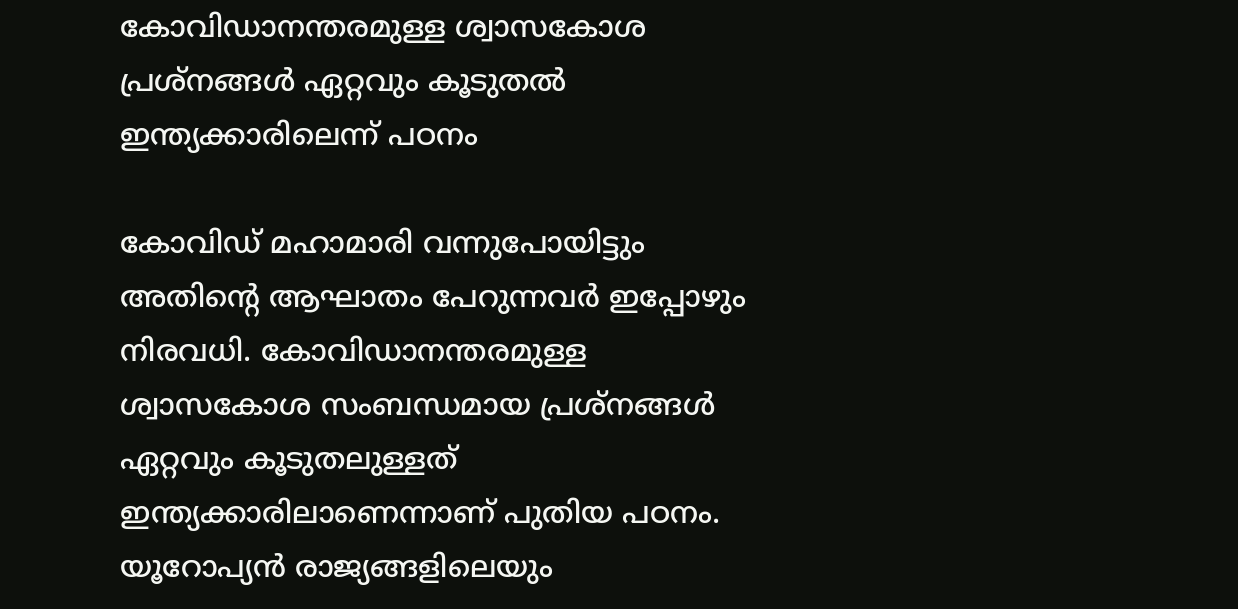കോവിഡാനന്തരമുള്ള ശ്വാസകോശ പ്രശ്നങ്ങൾ ഏറ്റവും കൂടുതൽ ഇന്ത്യക്കാരിലെന്ന് പഠനം

കോവിഡ് മഹാമാരി വന്നുപോയിട്ടും അതിന്റെ ആഘാതം പേറുന്നവർ ഇപ്പോഴും നിരവധി. കോവിഡാനന്തരമുള്ള ശ്വാസകോശ സംബന്ധമായ പ്രശ്നങ്ങൾ ഏറ്റവും കൂടുതലുള്ളത് ഇന്ത്യക്കാരിലാണെന്നാണ് പുതിയ പഠനം. യൂറോപ്യൻ രാജ്യങ്ങളിലെയും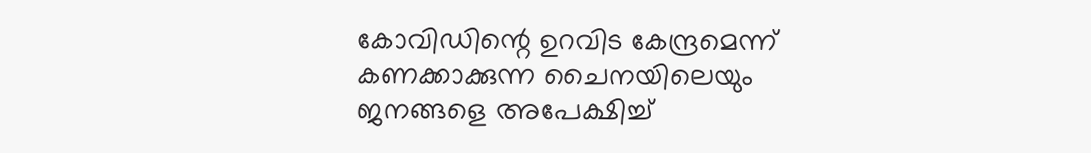കോവിഡിന്റെ ഉറവിട കേന്ദ്രമെന്ന് കണക്കാക്കുന്ന ചൈനയിലെയും ജനങ്ങളെ അപേക്ഷിച്ച്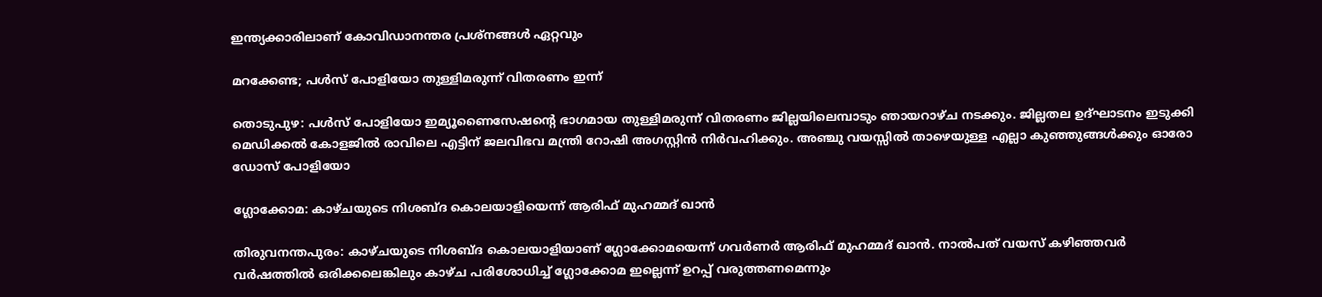ഇന്ത്യക്കാരിലാണ് കോവിഡാനന്തര പ്രശ്നങ്ങൾ ഏറ്റവും

മറക്കേണ്ട; പള്‍സ് പോളിയോ തുള്ളിമരുന്ന് വിതരണം ഇന്ന്

തൊടുപുഴ: പള്‍സ് പോളിയോ ഇമ്യൂണൈസേഷന്റെ ഭാഗമായ തുള്ളിമരുന്ന് വിതരണം ജില്ലയിലെമ്പാടും ഞായറാഴ്ച നടക്കും. ജില്ലതല ഉദ്ഘാടനം ഇടുക്കി മെഡിക്കല്‍ കോളജില്‍ രാവിലെ എട്ടിന് ജലവിഭവ മന്ത്രി റോഷി അഗസ്റ്റിന്‍ നിര്‍വഹിക്കും. അഞ്ചു വയസ്സില്‍ താഴെയുള്ള എല്ലാ കുഞ്ഞുങ്ങള്‍ക്കും ഓരോ ഡോസ് പോളിയോ

ഗ്ലോക്കോമ: കാഴ്ചയുടെ നിശബ്ദ കൊലയാളിയെന്ന് ആരിഫ് മുഹമ്മദ് ഖാൻ

തിരുവനന്തപുരം: കാഴ്ചയുടെ നിശബ്ദ കൊലയാളിയാണ് ഗ്ലോക്കോമയെന്ന് ഗവർണർ ആരിഫ് മുഹമ്മദ് ഖാൻ. നാൽപത് വയസ് കഴിഞ്ഞവർ വർഷത്തിൽ ഒരിക്കലെങ്കിലും കാഴ്ച പരിശോധിച്ച് ഗ്ലോക്കോമ ഇല്ലെന്ന് ഉറപ്പ് വരുത്തണമെന്നും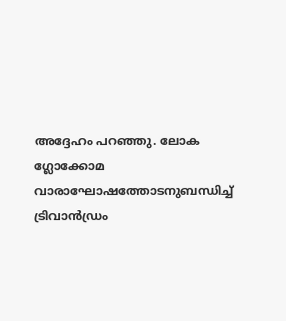അദ്ദേഹം പറഞ്ഞു. ലോക ഗ്ലോക്കോമ വാരാഘോഷത്തോടനുബന്ധിച്ച് ട്രിവാൻഡ്രം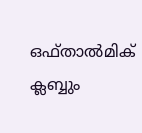ഒഫ്താൽമിക് ക്ലബ്ബും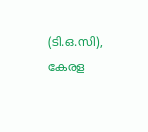(ടി.ഒ.സി), കേരള